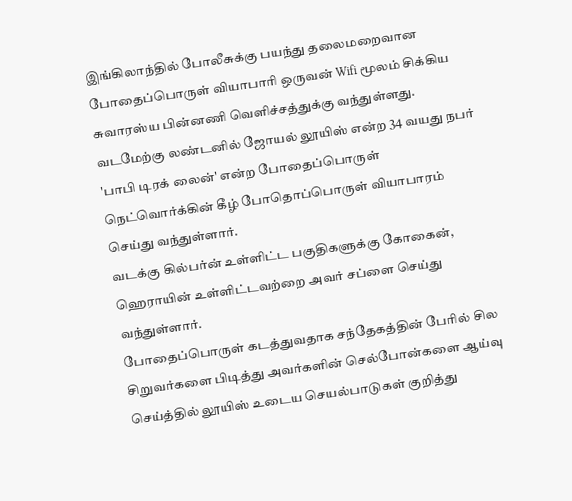இங்கிலாந்தில் போலீசுக்கு பயந்து தலைமறைவான போதைப்பொருள் வியாபாரி ஒருவன் Wifi மூலம் சிக்கிய சுவாரஸ்ய பின்னணி வெளிச்சத்துக்கு வந்துள்ளது.
வடமேற்கு லண்டனில் ஜோயல் லூயிஸ் என்ற 34 வயது நபர் 'பாபி டிரக் லைன்' என்ற போதைப்பொருள் நெட்வொர்க்கின் கீழ் போதொப்பொருள் வியாபாரம் செய்து வந்துள்ளார்.
வடக்கு கில்பர்ன் உள்ளிட்ட பகுதிகளுக்கு கோகைன், ஹெராயின் உள்ளிட்டவற்றை அவர் சப்ளை செய்து வந்துள்ளார்.
போதைப்பொருள் கடத்துவதாக சந்தேகத்தின் பேரில் சில சிறுவர்களை பிடித்து அவர்களின் செல்போன்களை ஆய்வு செய்த்தில் லூயிஸ் உடைய செயல்பாடுகள் குறித்து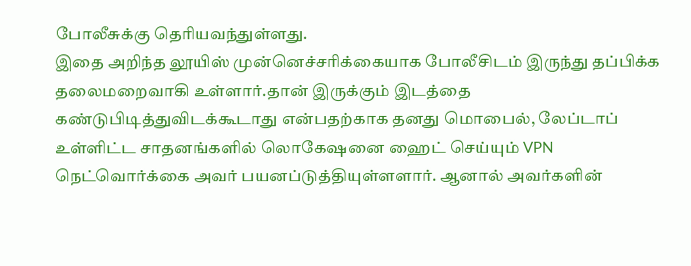போலீசுக்கு தெரியவந்துள்ளது.
இதை அறிந்த லூயிஸ் முன்னெச்சரிக்கையாக போலீசிடம் இருந்து தப்பிக்க தலைமறைவாகி உள்ளார்.தான் இருக்கும் இடத்தை கண்டுபிடித்துவிடக்கூடாது என்பதற்காக தனது மொபைல், லேப்டாப் உள்ளிட்ட சாதனங்களில் லொகேஷனை ஹைட் செய்யும் VPN நெட்வொர்க்கை அவர் பயனப்டுத்தியுள்ளளார். ஆனால் அவர்களின்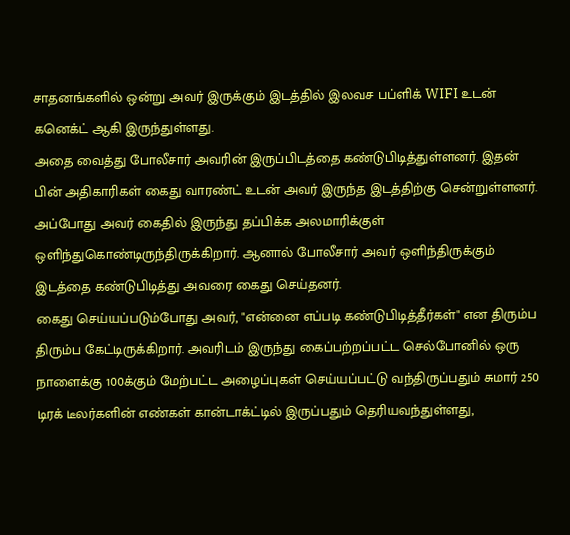சாதனங்களில் ஒன்று அவர் இருக்கும் இடத்தில் இலவச பப்ளிக் WIFI உடன் கனெக்ட் ஆகி இருந்துள்ளது.
அதை வைத்து போலீசார் அவரின் இருப்பிடத்தை கண்டுபிடித்துள்ளனர். இதன் பின் அதிகாரிகள் கைது வாரண்ட் உடன் அவர் இருந்த இடத்திற்கு சென்றுள்ளனர். அப்போது அவர் கைதில் இருந்து தப்பிக்க அலமாரிக்குள் ஒளிந்துகொண்டிருந்திருக்கிறார். ஆனால் போலீசார் அவர் ஒளிந்திருக்கும் இடத்தை கண்டுபிடித்து அவரை கைது செய்தனர்.
கைது செய்யப்படும்போது அவர், "என்னை எப்படி கண்டுபிடித்தீர்கள்" என திரும்ப திரும்ப கேட்டிருக்கிறார். அவரிடம் இருந்து கைப்பற்றப்பட்ட செல்போனில் ஒரு நாளைக்கு 100க்கும் மேற்பட்ட அழைப்புகள் செய்யப்பட்டு வந்திருப்பதும் சுமார் 250 டிரக் டீலர்களின் எண்கள் கான்டாக்ட்டில் இருப்பதும் தெரியவந்துள்ளது,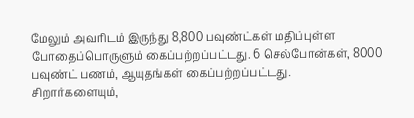மேலும் அவரிடம் இருந்து 8,800 பவுண்ட்கள் மதிப்புள்ள போதைப்பொருளும் கைப்பற்றப்பட்டது. 6 செல்போன்கள், 8000 பவுண்ட் பணம், ஆயுதங்கள் கைப்பற்றப்பட்டது.
சிறார்களையும்,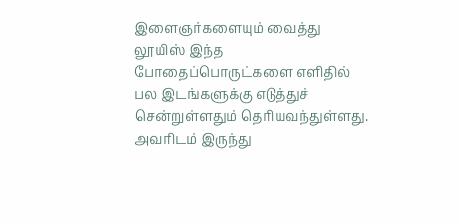இளைஞர்களையும் வைத்து லூயிஸ் இந்த போதைப்பொருட்களை எளிதில் பல இடங்களுக்கு எடுத்துச் சென்றுள்ளதும் தெரியவந்துள்ளது. அவரிடம் இருந்து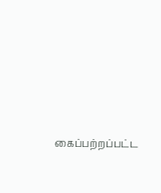கைப்பற்றப்பட்ட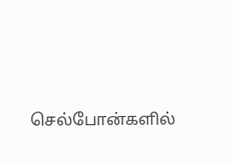செல்போன்களில்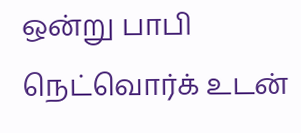ஒன்று பாபி நெட்வொர்க் உடன்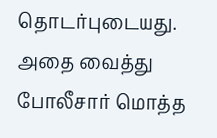தொடர்புடையது. அதை வைத்து போலீசார் மொத்த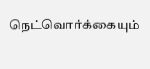நெட்வொர்க்கையும்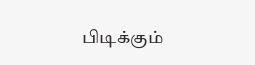பிடிக்கும்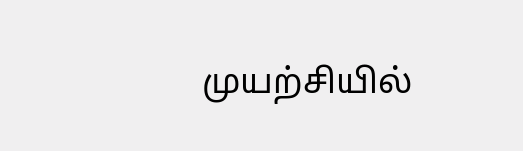முயற்சியில்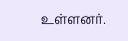உள்ளனர்.